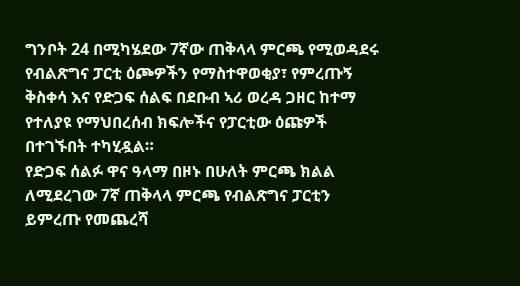ግንቦት 24 በሚካሄደው 7ኛው ጠቅላላ ምርጫ የሚወዳደሩ የብልጽግና ፓርቲ ዕጮዎችን የማስተዋወቂያ፣ የምረጡኝ ቅስቀሳ እና የድጋፍ ሰልፍ በደቡብ ኣሪ ወረዳ ጋዘር ከተማ የተለያዩ የማህበረሰብ ክፍሎችና የፓርቲው ዕጩዎች በተገኙበት ተካሂዷል።
የድጋፍ ሰልፉ ዋና ዓላማ በዞኑ በሁለት ምርጫ ክልል ለሚደረገው 7ኛ ጠቅላላ ምርጫ የብልጽግና ፓርቲን ይምረጡ የመጨረሻ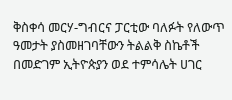ቅስቀሳ መርሃ-ግብርና ፓርቲው ባለፉት የለውጥ ዓመታት ያስመዘገባቸውን ትልልቅ ስኬቶች በመድገም ኢትዮጵያን ወደ ተምሳሌት ሀገር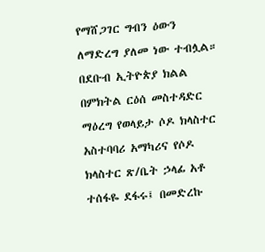የማሸጋገር ግብን ዕውን ለማድረግ ያለመ ነው ተብሏል።
በደቡብ ኢትዮጵያ ክልል በምክትል ርዕሰ መስተዳድር ማዕረግ የወላይታ ሶዶ ክላስተር አስተባባሪ አማካሪና የሶዶ ክላስተር ጽ/ቤት ኃላፊ አቶ ተሰፋዬ ደፋሩ፤ በመድረኩ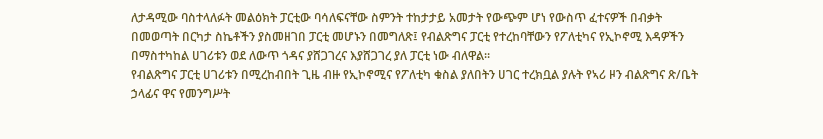ለታዳሚው ባስተላለፉት መልዕክት ፓርቲው ባሳለፍናቸው ስምንት ተከታታይ አመታት የውጭም ሆነ የውስጥ ፈተናዎች በብቃት በመወጣት በርካታ ስኬቶችን ያስመዘገበ ፓርቲ መሆኑን በመግለጽ፤ የብልጽግና ፓርቲ የተረከባቸውን የፖለቲካና የኢኮኖሚ እዳዎችን በማስተካከል ሀገሪቱን ወደ ለውጥ ጎዳና ያሸጋገረና እያሸጋገረ ያለ ፓርቲ ነው ብለዋል።
የብልጽግና ፓርቲ ሀገሪቱን በሚረከብበት ጊዜ ብዙ የኢኮኖሚና የፖለቲካ ቁስል ያለበትን ሀገር ተረክቧል ያሉት የኣሪ ዞን ብልጽግና ጽ/ቤት ኃላፊና ዋና የመንግሥት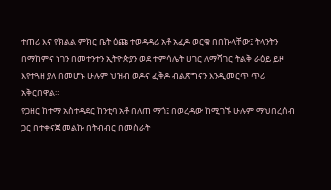ተጠሪ እና የክልል ምክር ቤት ዕጩ ተወዳዳሪ አቶ አፈዶ ወርቁ በበኩላቸው፤ ትላንትን በማከምና ነገን በመተንተን ኢትዮጵያን ወደ ተምሳሌት ሀገር ለማሻገር ትልቅ ራዕይ ይዞ እየተጓዘ ያለ በመሆኑ ሁሉም ህዝብ ወዶና ፈቅዶ ብልጽግናን እንዲመርጥ ጥሪ አቅርበዋል።
የጋዘር ከተማ አስተዳደር ከንቲባ አቶ በለጠ ማጎ፤ በወረዳው ከሚገኙ ሁሉም ማህበረሰብ ጋር በተቀናጀ መልኩ በትብብር በመስራት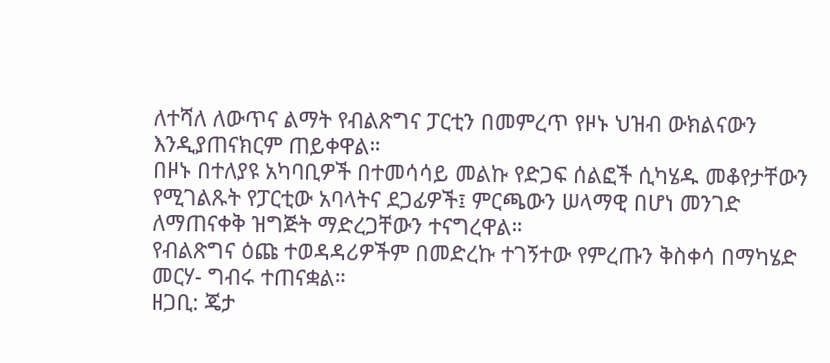ለተሻለ ለውጥና ልማት የብልጽግና ፓርቲን በመምረጥ የዞኑ ህዝብ ውክልናውን እንዲያጠናክርም ጠይቀዋል።
በዞኑ በተለያዩ አካባቢዎች በተመሳሳይ መልኩ የድጋፍ ሰልፎች ሲካሄዱ መቆየታቸውን የሚገልጹት የፓርቲው አባላትና ደጋፊዎች፤ ምርጫውን ሠላማዊ በሆነ መንገድ ለማጠናቀቅ ዝግጅት ማድረጋቸውን ተናግረዋል።
የብልጽግና ዕጩ ተወዳዳሪዎችም በመድረኩ ተገኝተው የምረጡን ቅስቀሳ በማካሄድ መርሃ- ግብሩ ተጠናቋል።
ዘጋቢ: ጄታ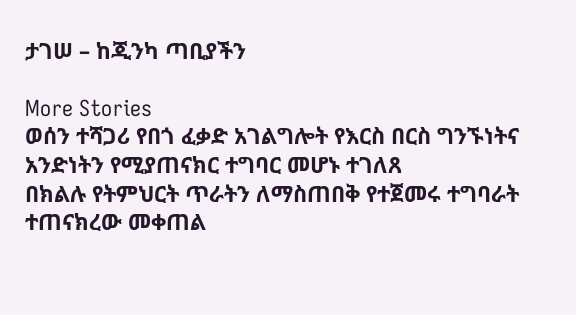ታገሠ – ከጂንካ ጣቢያችን

More Stories
ወሰን ተሻጋሪ የበጎ ፈቃድ አገልግሎት የእርስ በርስ ግንኙነትና አንድነትን የሚያጠናክር ተግባር መሆኑ ተገለጸ
በክልሉ የትምህርት ጥራትን ለማስጠበቅ የተጀመሩ ተግባራት ተጠናክረው መቀጠል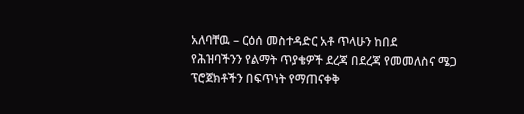አለባቸዉ – ርዕሰ መስተዳድር አቶ ጥላሁን ከበደ
የሕዝባችንን የልማት ጥያቄዎች ደረጃ በደረጃ የመመለስና ሜጋ ፕሮጀክቶችን በፍጥነት የማጠናቀቅ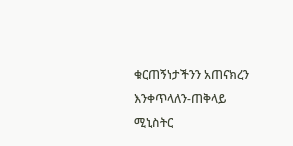ቁርጠኝነታችንን አጠናክረን እንቀጥላለን-ጠቅላይ ሚኒስትር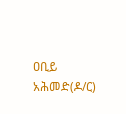ዐቢይ አሕመድ(ዶ/ር)